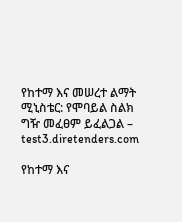የከተማ እና መሠረተ ልማት ሚኒስቴር: የሞባይል ስልክ ግዥ መፈፀም ይፈልጋል – test3.diretenders.com

የከተማ እና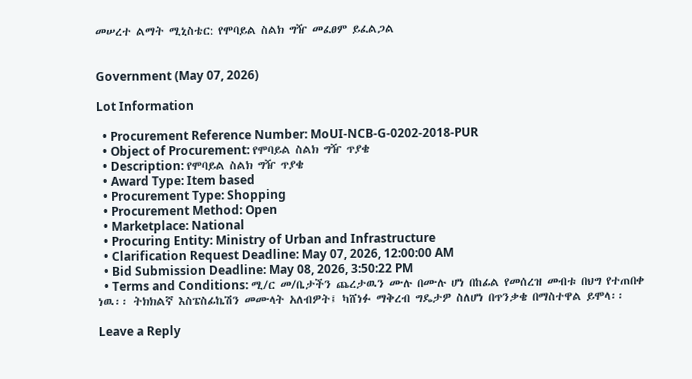መሠረተ ልማት ሚኒስቴር: የሞባይል ስልክ ግዥ መፈፀም ይፈልጋል


Government (May 07, 2026)

Lot Information

  • Procurement Reference Number: MoUI-NCB-G-0202-2018-PUR
  • Object of Procurement: የሞባይል ስልክ ግዥ ጥያቄ
  • Description: የሞባይል ስልክ ግዥ ጥያቄ
  • Award Type: Item based
  • Procurement Type: Shopping
  • Procurement Method: Open
  • Marketplace: National
  • Procuring Entity: Ministry of Urban and Infrastructure
  • Clarification Request Deadline: May 07, 2026, 12:00:00 AM
  • Bid Submission Deadline: May 08, 2026, 3:50:22 PM
  • Terms and Conditions: ሚ/ር መ/ቤታችን ጨረታዉን ሙሉ በሙሉ ሆነ በከፊል የመሰረዝ መብቱ በህግ የተጠበቀ ነዉ፡፡ ትክክልኛ እስፔስፊኬሽን መሙላት አለብዎት፤ ካሸነፉ ማቅረብ ግዴታዎ ስለሆነ በጥንቃቄ በማስተዋል ይሞላ፡፡

Leave a Reply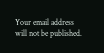Your email address will not be published.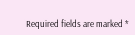Required fields are marked *